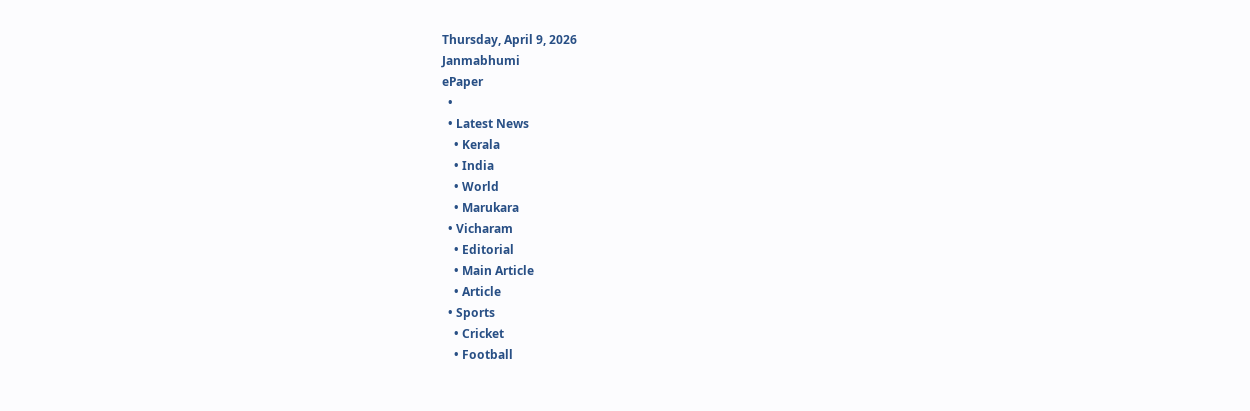Thursday, April 9, 2026
Janmabhumi
ePaper
  •
  • Latest News
    • Kerala
    • India
    • World
    • Marukara
  • Vicharam
    • Editorial
    • Main Article
    • Article
  • Sports
    • Cricket
    • Football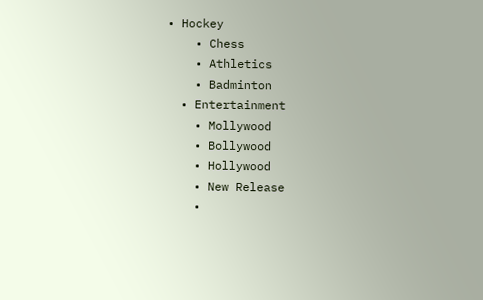• Hockey
    • Chess
    • Athletics
    • Badminton
  • Entertainment
    • Mollywood
    • Bollywood
    • Hollywood
    • New Release
    •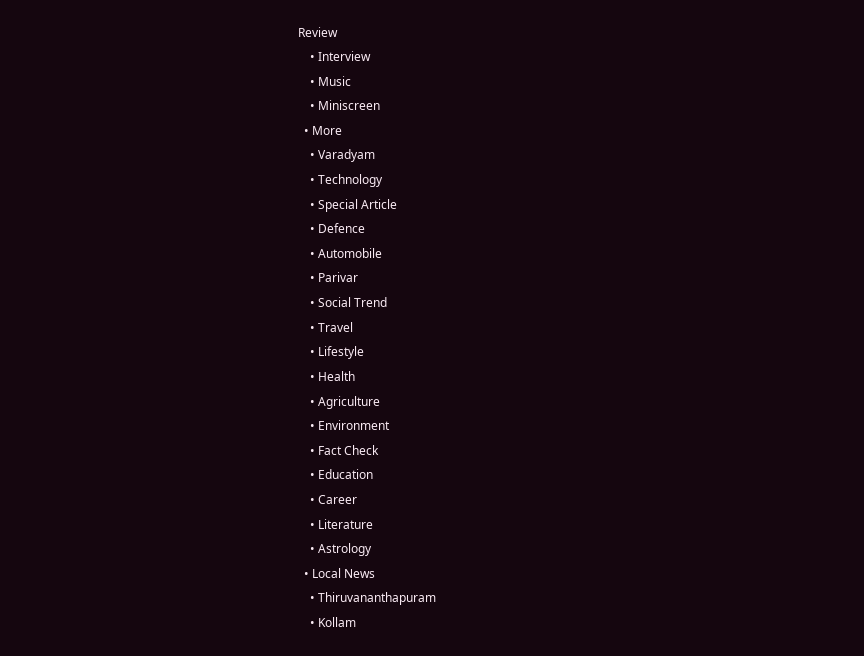Review
    • Interview
    • Music
    • Miniscreen
  • More
    • Varadyam
    • Technology
    • Special Article
    • Defence
    • Automobile
    • Parivar
    • Social Trend
    • Travel
    • Lifestyle
    • Health
    • Agriculture
    • Environment
    • Fact Check
    • Education
    • Career
    • Literature
    • Astrology
  • Local News
    • Thiruvananthapuram
    • Kollam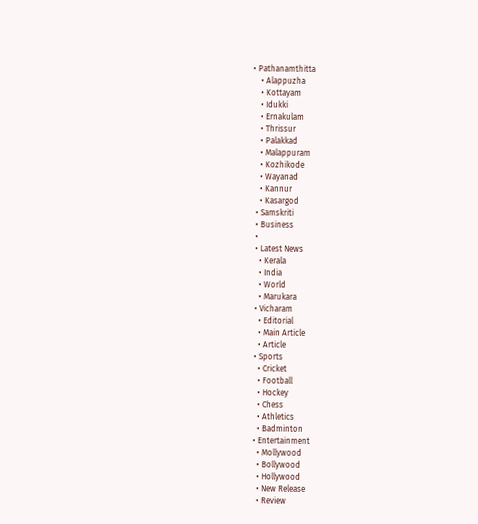• Pathanamthitta
    • Alappuzha
    • Kottayam
    • Idukki
    • Ernakulam
    • Thrissur
    • Palakkad
    • Malappuram
    • Kozhikode
    • Wayanad
    • Kannur
    • Kasargod
  • Samskriti
  • Business
  •
  • Latest News
    • Kerala
    • India
    • World
    • Marukara
  • Vicharam
    • Editorial
    • Main Article
    • Article
  • Sports
    • Cricket
    • Football
    • Hockey
    • Chess
    • Athletics
    • Badminton
  • Entertainment
    • Mollywood
    • Bollywood
    • Hollywood
    • New Release
    • Review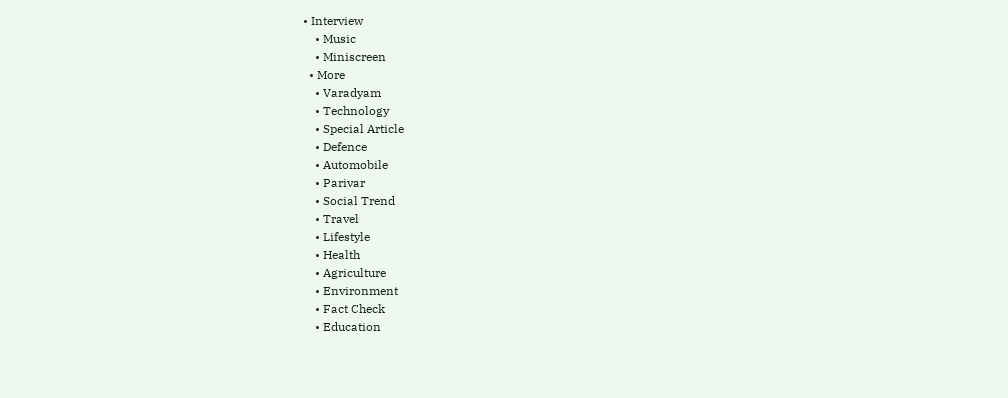• Interview
    • Music
    • Miniscreen
  • More
    • Varadyam
    • Technology
    • Special Article
    • Defence
    • Automobile
    • Parivar
    • Social Trend
    • Travel
    • Lifestyle
    • Health
    • Agriculture
    • Environment
    • Fact Check
    • Education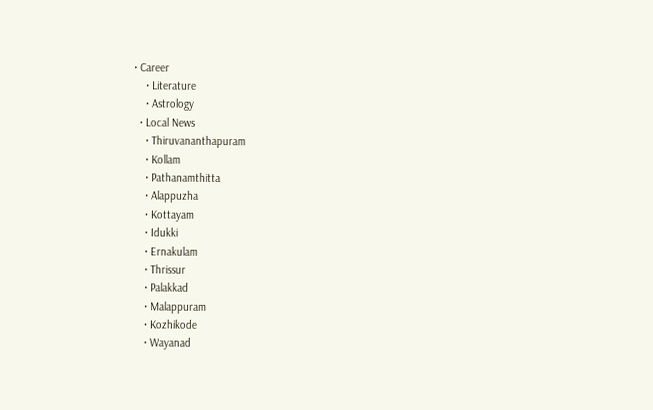• Career
    • Literature
    • Astrology
  • Local News
    • Thiruvananthapuram
    • Kollam
    • Pathanamthitta
    • Alappuzha
    • Kottayam
    • Idukki
    • Ernakulam
    • Thrissur
    • Palakkad
    • Malappuram
    • Kozhikode
    • Wayanad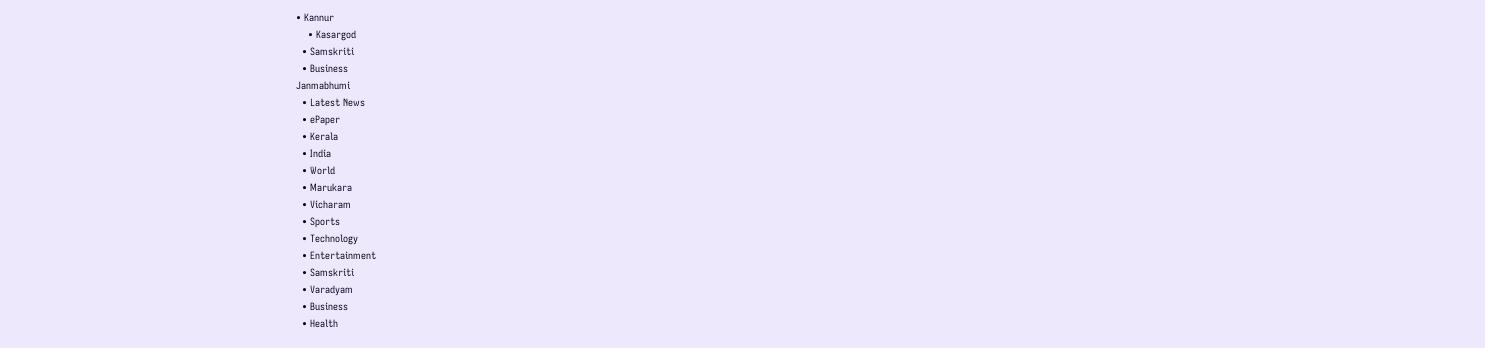• Kannur
    • Kasargod
  • Samskriti
  • Business
Janmabhumi
  • Latest News
  • ePaper
  • Kerala
  • India
  • World
  • Marukara
  • Vicharam
  • Sports
  • Technology
  • Entertainment
  • Samskriti
  • Varadyam
  • Business
  • Health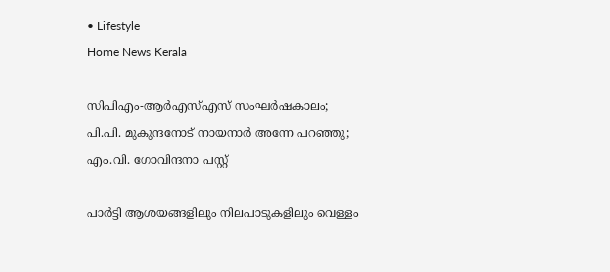• Lifestyle
Home News Kerala

സിപിഎം-ആര്‍എസ്എസ് സംഘര്‍ഷകാലം; പി.പി. മുകുന്ദനോട് നായനാര്‍ അന്നേ പറഞ്ഞു; എം.വി. ഗോവിന്ദനാ പസ്റ്റ്

പാര്‍ട്ടി ആശയങ്ങളിലും നിലപാടുകളിലും വെള്ളം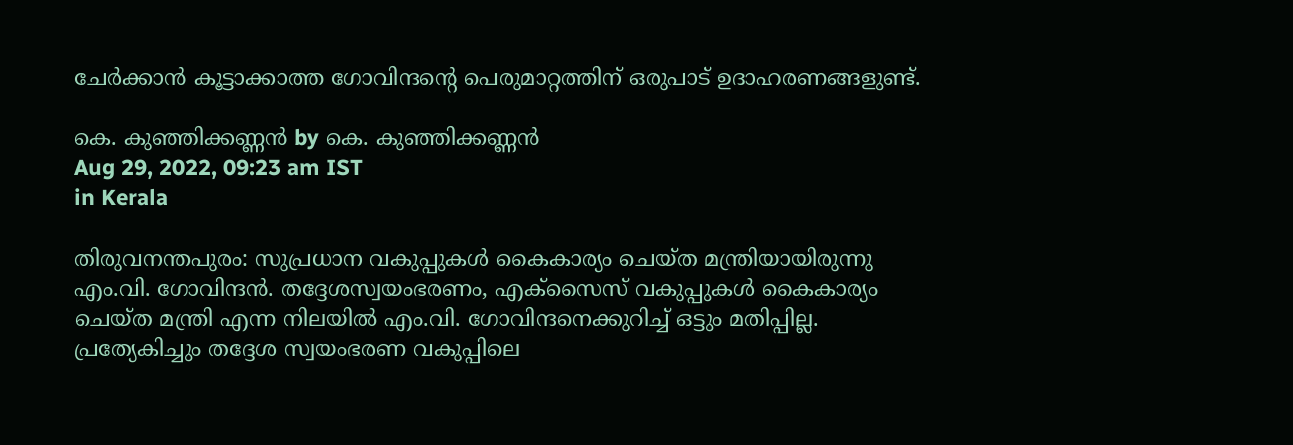ചേര്‍ക്കാന്‍ കൂട്ടാക്കാത്ത ഗോവിന്ദന്റെ പെരുമാറ്റത്തിന് ഒരുപാട് ഉദാഹരണങ്ങളുണ്ട്.

കെ. കുഞ്ഞിക്കണ്ണന്‍ by കെ. കുഞ്ഞിക്കണ്ണന്‍
Aug 29, 2022, 09:23 am IST
in Kerala

തിരുവനന്തപുരം: സുപ്രധാന വകുപ്പുകള്‍ കൈകാര്യം ചെയ്ത മന്ത്രിയായിരുന്നു എം.വി. ഗോവിന്ദന്‍. തദ്ദേശസ്വയംഭരണം, എക്‌സൈസ് വകുപ്പുകള്‍ കൈകാര്യം ചെയ്ത മന്ത്രി എന്ന നിലയില്‍ എം.വി. ഗോവിന്ദനെക്കുറിച്ച് ഒട്ടും മതിപ്പില്ല. പ്രത്യേകിച്ചും തദ്ദേശ സ്വയംഭരണ വകുപ്പിലെ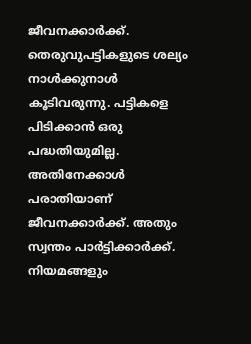ജീവനക്കാര്‍ക്ക്. തെരുവുപട്ടികളുടെ ശല്യം നാള്‍ക്കുനാള്‍ കൂടിവരുന്നു. പട്ടികളെ പിടിക്കാന്‍ ഒരു പദ്ധതിയുമില്ല. അതിനേക്കാള്‍ പരാതിയാണ് ജീവനക്കാര്‍ക്ക്. അതും സ്വന്തം പാര്‍ട്ടിക്കാര്‍ക്ക്. നിയമങ്ങളും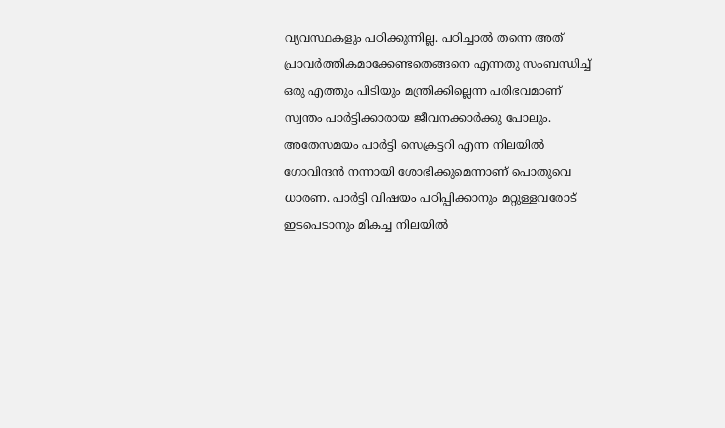വ്യവസ്ഥകളും പഠിക്കുന്നില്ല. പഠിച്ചാല്‍ തന്നെ അത് പ്രാവര്‍ത്തികമാക്കേണ്ടതെങ്ങനെ എന്നതു സംബന്ധിച്ച് ഒരു എത്തും പിടിയും മന്ത്രിക്കില്ലെന്ന പരിഭവമാണ് സ്വന്തം പാര്‍ട്ടിക്കാരായ ജീവനക്കാര്‍ക്കു പോലും. അതേസമയം പാര്‍ട്ടി സെക്രട്ടറി എന്ന നിലയില്‍ ഗോവിന്ദന്‍ നന്നായി ശോഭിക്കുമെന്നാണ് പൊതുവെ ധാരണ. പാര്‍ട്ടി വിഷയം പഠിപ്പിക്കാനും മറ്റുള്ളവരോട് ഇടപെടാനും മികച്ച നിലയില്‍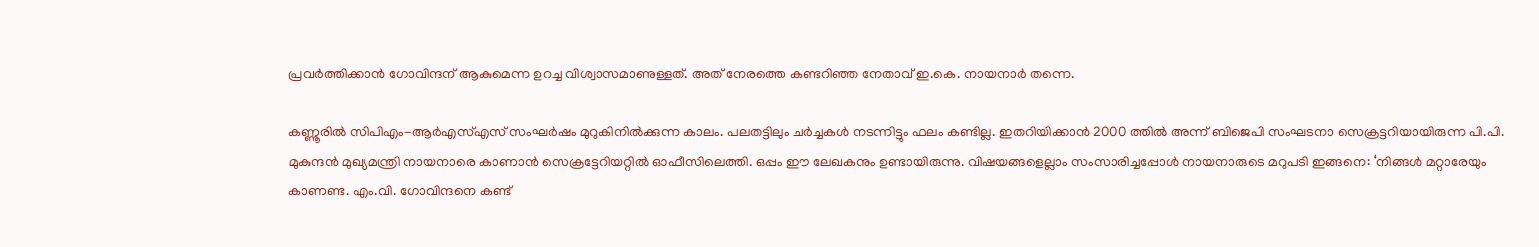പ്രവര്‍ത്തിക്കാന്‍ ഗോവിന്ദന് ആകുമെന്ന ഉറച്ച വിശ്വാസമാണുള്ളത്. അത് നേരത്തെ കണ്ടറിഞ്ഞ നേതാവ് ഇ.കെ. നായനാര്‍ തന്നെ.

കണ്ണൂരില്‍ സിപിഎം-ആര്‍എസ്എസ് സംഘര്‍ഷം മുറുകിനില്‍ക്കുന്ന കാലം. പലതട്ടിലും ചര്‍ച്ചകള്‍ നടന്നിട്ടും ഫലം കണ്ടില്ല. ഇതറിയിക്കാന്‍ 2000 ത്തില്‍ അന്ന് ബിജെപി സംഘടനാ സെക്രട്ടറിയായിരുന്ന പി.പി. മുകുന്ദന്‍ മുഖ്യമന്ത്രി നായനാരെ കാണാന്‍ സെക്രട്ടേറിയറ്റില്‍ ഓഫീസിലെത്തി. ഒപ്പം ഈ ലേഖകനും ഉണ്ടായിരുന്നു. വിഷയങ്ങളെല്ലാം സംസാരിച്ചപ്പോള്‍ നായനാരുടെ മറുപടി ഇങ്ങനെ: ‘നിങ്ങള്‍ മറ്റാരേയും കാണണ്ട. എം.വി. ഗോവിന്ദനെ കണ്ട്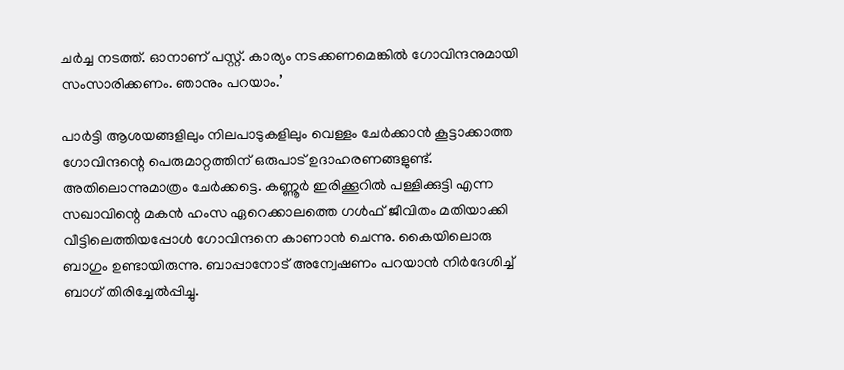ചര്‍ച്ച നടത്ത്. ഓനാണ് പസ്റ്റ്. കാര്യം നടക്കണമെങ്കില്‍ ഗോവിന്ദനുമായി സംസാരിക്കണം. ഞാനും പറയാം.’

പാര്‍ട്ടി ആശയങ്ങളിലും നിലപാടുകളിലും വെള്ളം ചേര്‍ക്കാന്‍ കൂട്ടാക്കാത്ത ഗോവിന്ദന്റെ പെരുമാറ്റത്തിന് ഒരുപാട് ഉദാഹരണങ്ങളുണ്ട്. അതിലൊന്നുമാത്രം ചേര്‍ക്കട്ടെ. കണ്ണൂര്‍ ഇരിക്കൂറില്‍ പള്ളിക്കുട്ടി എന്ന സഖാവിന്റെ മകന്‍ ഹംസ ഏറെക്കാലത്തെ ഗള്‍ഫ് ജീവിതം മതിയാക്കി വീട്ടിലെത്തിയപ്പോള്‍ ഗോവിന്ദനെ കാണാന്‍ ചെന്നു. കൈയിലൊരു ബാഗും ഉണ്ടായിരുന്നു. ബാപ്പാനോട് അന്വേഷണം പറയാന്‍ നിര്‍ദേശിച്ച് ബാഗ് തിരിച്ചേല്‍പ്പിച്ചു.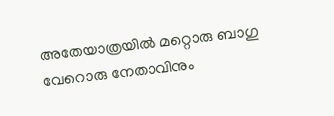അതേയാത്രയില്‍ മറ്റൊരു ബാഗു വേറൊരു നേതാവിനും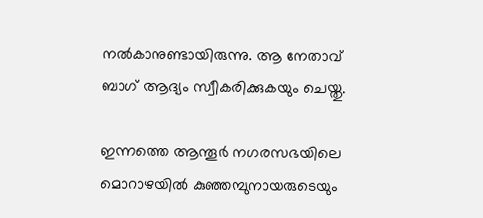നല്‍കാനുണ്ടായിരുന്നു. ആ നേതാവ് ബാഗ് ആദ്യം സ്വീകരിക്കുകയും ചെയ്തു.

ഇന്നത്തെ ആന്തൂര്‍ നഗരസഭയിലെ മൊറാഴയില്‍ കുഞ്ഞമ്പുനായരുടെയും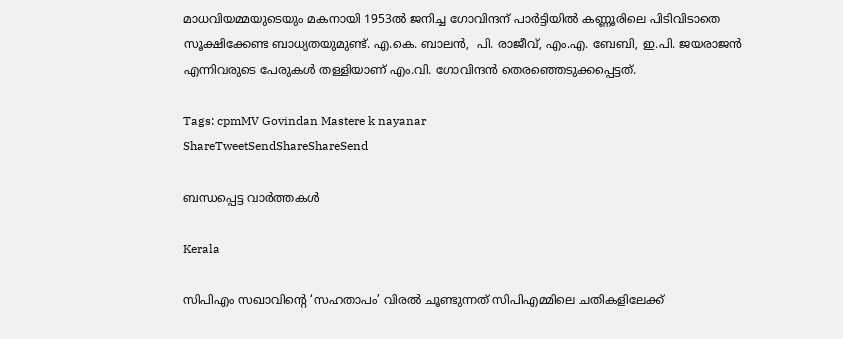മാധവിയമ്മയുടെയും മകനായി 1953ല്‍ ജനിച്ച ഗോവിന്ദന് പാര്‍ട്ടിയില്‍ കണ്ണൂരിലെ പിടിവിടാതെ സൂക്ഷിക്കേണ്ട ബാധ്യതയുമുണ്ട്. എ.കെ. ബാലന്‍,  പി. രാജീവ്, എം.എ. ബേബി, ഇ.പി. ജയരാജന്‍ എന്നിവരുടെ പേരുകള്‍ തള്ളിയാണ് എം.വി. ഗോവിന്ദന്‍ തെരഞ്ഞെടുക്കപ്പെട്ടത്.

Tags: cpmMV Govindan Mastere k nayanar
ShareTweetSendShareShareSend

ബന്ധപ്പെട്ട വാര്‍ത്തകള്‍

Kerala

സിപിഎം സഖാവിന്റെ ‘സഹതാപം’ വിരൽ ചൂണ്ടുന്നത് സിപിഎമ്മിലെ ചതികളിലേക്ക്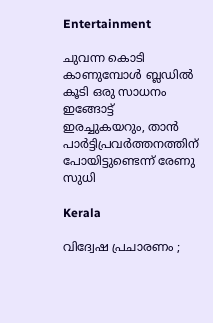Entertainment

ചുവന്ന കൊടി കാണുമ്പോള്‍ ബ്ലഡില്‍ കൂടി ഒരു സാധനം ഇങ്ങോട്ട് ഇരച്ചുകയറും, താൻ പാർട്ടിപ്രവർത്തനത്തിന് പോയിട്ടുണ്ടെന്ന് രേണു സുധി

Kerala

വിദ്വേഷ പ്രചാരണം ;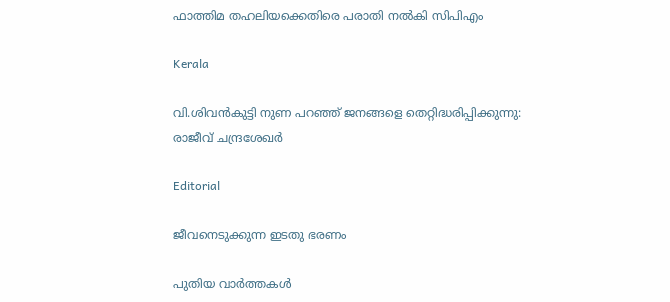ഫാത്തിമ തഹലിയക്കെതിരെ പരാതി നല്‍കി സിപിഎം

Kerala

വി.ശിവന്‍കുട്ടി നുണ പറഞ്ഞ് ജനങ്ങളെ തെറ്റിദ്ധരിപ്പിക്കുന്നു: രാജീവ് ചന്ദ്രശേഖര്‍

Editorial

ജീവനെടുക്കുന്ന ഇടതു ഭരണം

പുതിയ വാര്‍ത്തകള്‍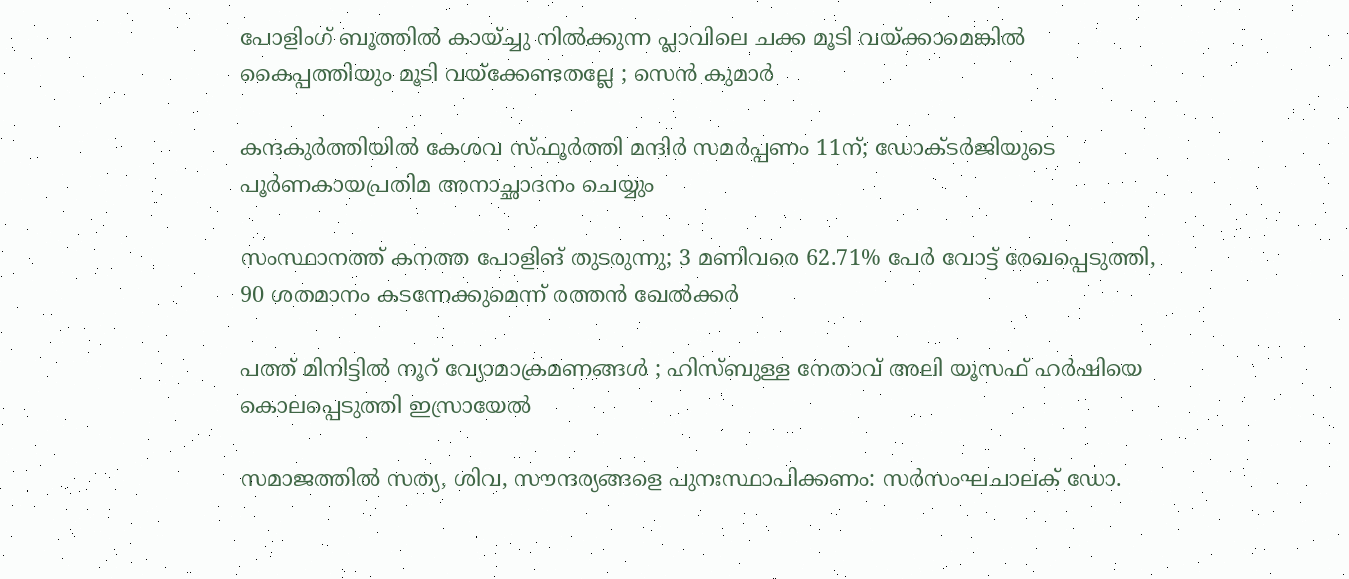പോളിംഗ് ബൂത്തിൽ കായ്ച്ചു നിൽക്കുന്ന പ്ലാവിലെ ചക്ക മൂടി വയ്‌ക്കാമെങ്കിൽ കൈപ്പത്തിയും മൂടി വയ്‌ക്കേണ്ടതല്ലേ ; സെൻ കുമാർ

കന്ദകുര്‍ത്തിയില്‍ കേശവ സ്ഫൂര്‍ത്തി മന്ദിര്‍ സമര്‍പ്പണം 11ന്; ഡോക്ടര്‍ജിയുടെ പൂര്‍ണകായപ്രതിമ അനാച്ഛാദനം ചെയ്യും

സംസ്ഥാനത്ത് കനത്ത പോളിങ് തുടരുന്നു; 3 മണിവരെ 62.71% പേർ വോട്ട് രേഖപ്പെടുത്തി, 90 ശതമാനം കടന്നേക്കുമെന്ന് രത്തൻ ഖേൽക്കർ

പത്ത് മിനിട്ടിൽ നൂറ് വ്യോമാക്രമണങ്ങൾ ; ഹിസ്ബുള്ള നേതാവ് അലി യൂസഫ് ഹർഷിയെ കൊലപ്പെടുത്തി ഇസ്രായേൽ

സമാജത്തില്‍ സത്യ, ശിവ, സൗന്ദര്യങ്ങളെ പുനഃസ്ഥാപിക്കണം: സര്‍സംഘചാലക് ഡോ.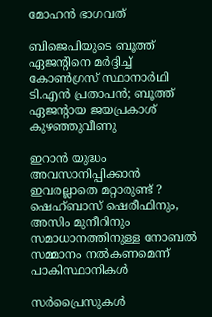മോഹന്‍ ഭാഗവത്

ബിജെപിയുടെ ബൂത്ത് ഏജൻ്റിനെ മർദ്ദിച്ച് കോൺഗ്രസ് സ്ഥാനാർഥി ടി.എൻ പ്രതാപൻ; ബൂത്ത് ഏജൻ്റായ ജയപ്രകാശ് കുഴഞ്ഞുവീണു

ഇറാൻ യുദ്ധം അവസാനിപ്പിക്കാൻ ഇവരല്ലാതെ മറ്റാരുണ്ട് ? ഷെഹ്ബാസ് ഷെരീഫിനും, അസിം മുനീറിനും സമാധാനത്തിനുള്ള നോബൽ സമ്മാനം നൽകണമെന്ന് പാകിസ്ഥാനികൾ

സർപ്രൈസുകൾ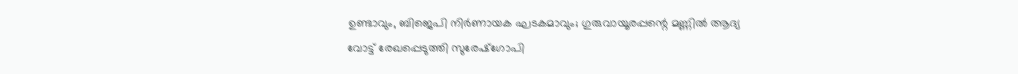ഉണ്ടാവും, ബിജെപി നിർണായക ഘടകമാവും; ഗുരുവായൂരപ്പന്റെ മണ്ണില്‍ ആദ്യ വോട്ട് രേഖപ്പെടുത്തി സുരേഷ്ഗോപി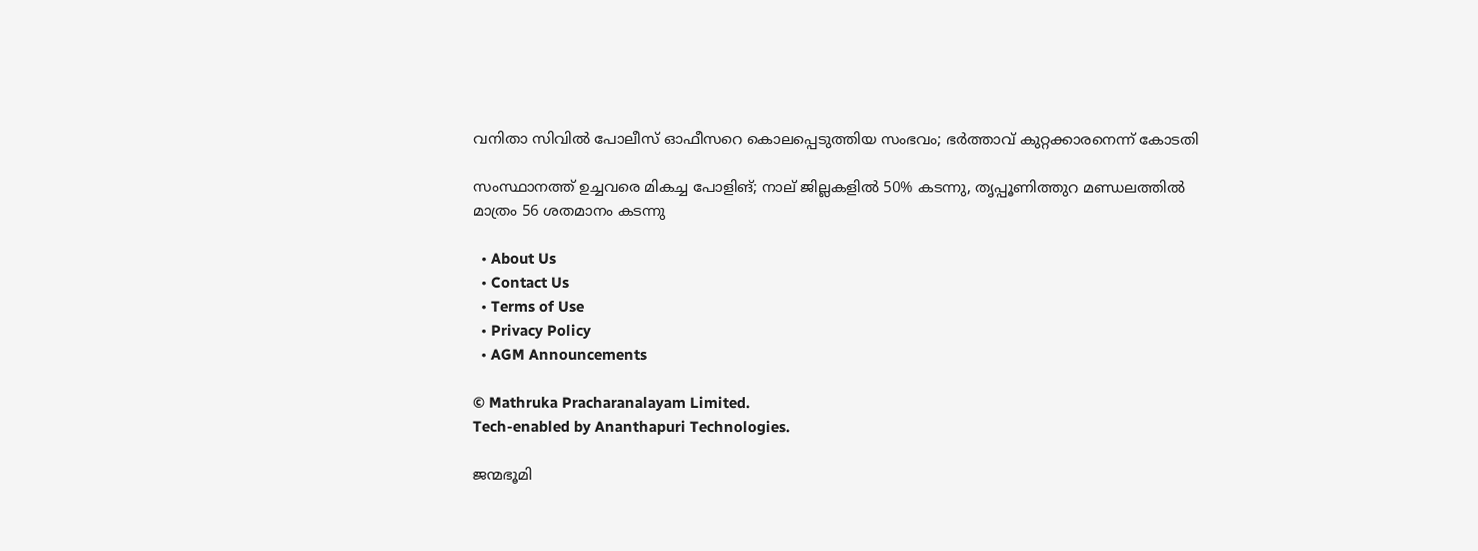വനിതാ സിവില്‍ പോലീസ് ഓഫീസറെ കൊലപ്പെടുത്തിയ സംഭവം; ഭര്‍ത്താവ് കുറ്റക്കാരനെന്ന് കോടതി

സംസ്ഥാനത്ത് ഉച്ചവരെ മികച്ച പോളിങ്; നാല് ജില്ലകളിൽ 50% കടന്നു, തൃപ്പൂണിത്തുറ മണ്ഡലത്തിൽ മാത്രം 56 ശതമാനം കടന്നു

  • About Us
  • Contact Us
  • Terms of Use
  • Privacy Policy
  • AGM Announcements

© Mathruka Pracharanalayam Limited.
Tech-enabled by Ananthapuri Technologies.

ജന്മഭൂമി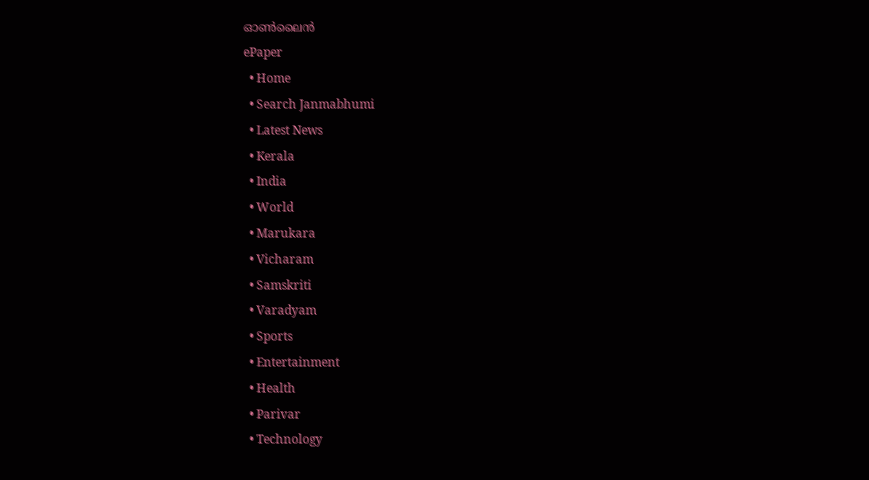ഓണ്‍ലൈന്‍
ePaper
  • Home
  • Search Janmabhumi
  • Latest News
  • Kerala
  • India
  • World
  • Marukara
  • Vicharam
  • Samskriti
  • Varadyam
  • Sports
  • Entertainment
  • Health
  • Parivar
  • Technology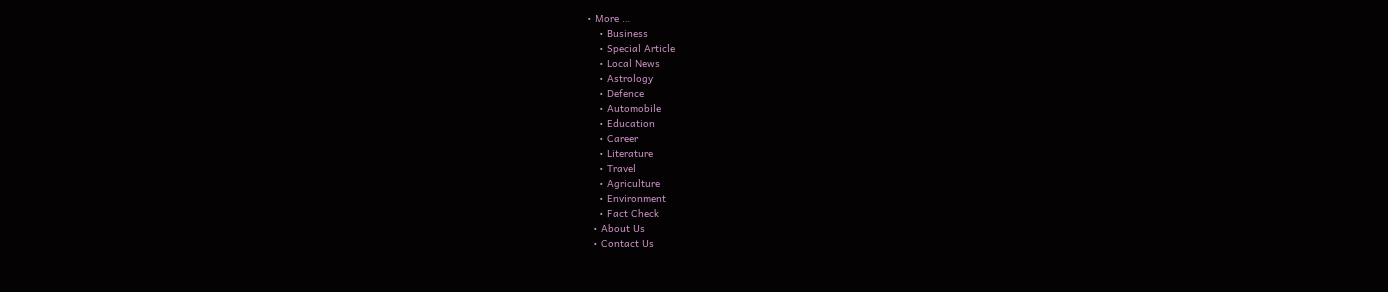• More …
    • Business
    • Special Article
    • Local News
    • Astrology
    • Defence
    • Automobile
    • Education
    • Career
    • Literature
    • Travel
    • Agriculture
    • Environment
    • Fact Check
  • About Us
  • Contact Us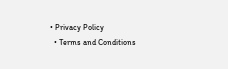• Privacy Policy
  • Terms and Conditions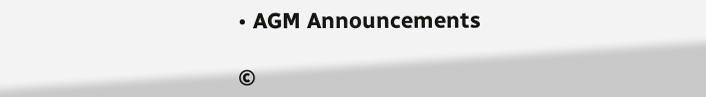• AGM Announcements

©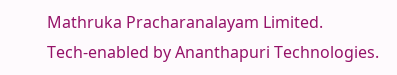Mathruka Pracharanalayam Limited.
Tech-enabled by Ananthapuri Technologies.